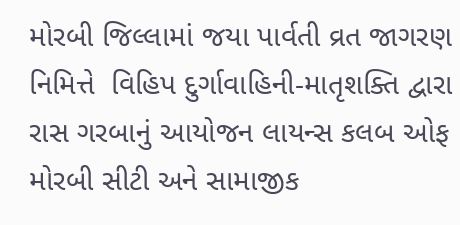મોરબી જિલ્લામાં જયા પાર્વતી વ્રત જાગરણ નિમિત્તે  વિહિપ દુર્ગાવાહિની-માતૃશક્તિ દ્વારા રાસ ગરબાનું આયોજન લાયન્સ કલબ ઓફ મોરબી સીટી અને સામાજીક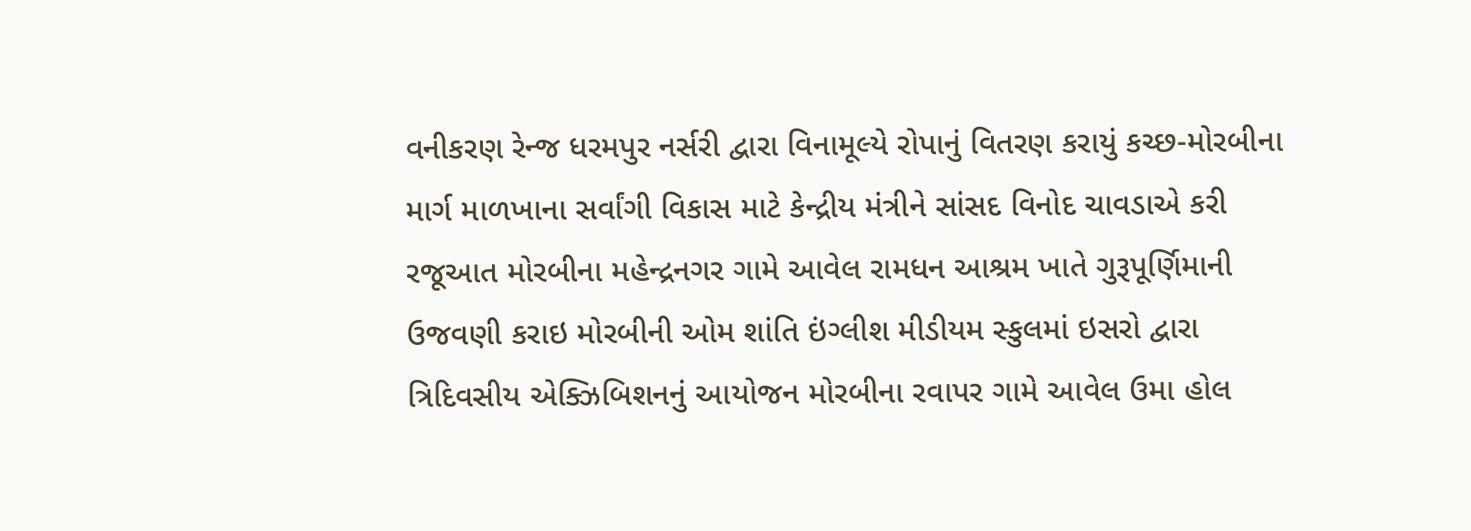વનીકરણ રેન્જ ધરમપુર નર્સરી દ્વારા વિનામૂલ્યે રોપાનું વિતરણ કરાયું કચ્છ-મોરબીના માર્ગ માળખાના સર્વાંગી વિકાસ માટે કેન્દ્રીય મંત્રીને સાંસદ વિનોદ ચાવડાએ કરી રજૂઆત મોરબીના મહેન્દ્રનગર ગામે આવેલ રામધન આશ્રમ ખાતે ગુરૂપૂર્ણિમાની ઉજવણી કરાઇ મોરબીની ઓમ શાંતિ ઇંગ્લીશ મીડીયમ સ્કુલમાં ઇસરો દ્વારા ત્રિદિવસીય એક્ઝિબિશનનું આયોજન મોરબીના રવાપર ગામે આવેલ ઉમા હોલ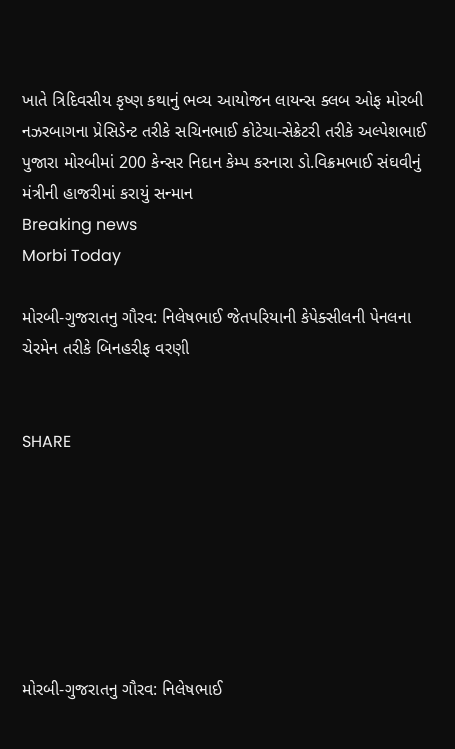ખાતે ત્રિદિવસીય કૃષ્ણ કથાનું ભવ્ય આયોજન લાયન્સ ક્લબ ઓફ મોરબી નઝરબાગના પ્રેસિડેન્ટ તરીકે સચિનભાઈ કોટેચા-સેક્રેટરી તરીકે અલ્પેશભાઈ પુજારા મોરબીમાં 200 કેન્સર નિદાન કેમ્પ કરનારા ડો.વિક્રમભાઈ સંઘવીનું મંત્રીની હાજરીમાં કરાયું સન્માન
Breaking news
Morbi Today

મોરબી-ગુજરાતનુ ગૌરવ: નિલેષભાઈ જેતપરિયાની કેપેક્સીલની પેનલના ચેરમેન તરીકે બિનહરીફ વરણી


SHARE







મોરબી-ગુજરાતનુ ગૌરવ: નિલેષભાઈ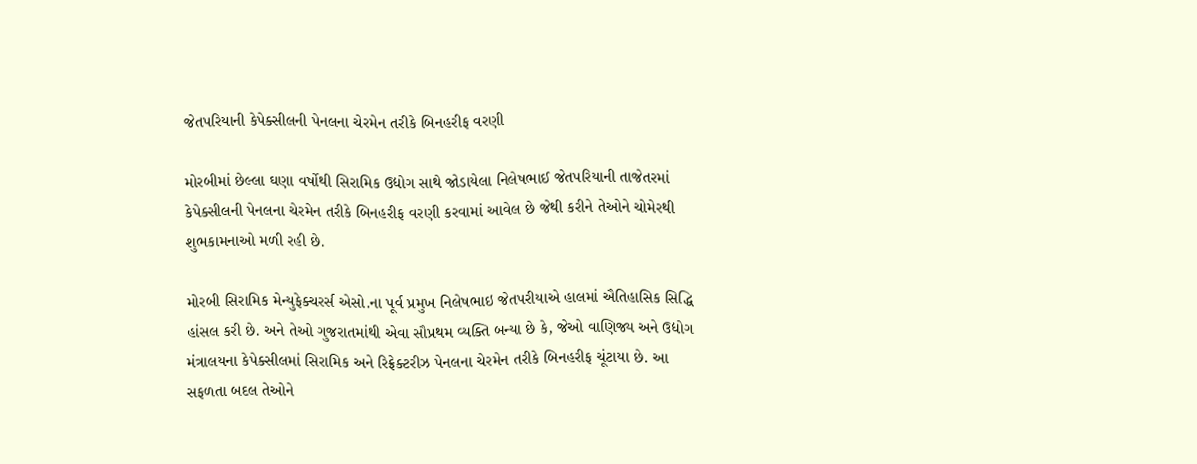જેતપરિયાની કેપેક્સીલની પેનલના ચેરમેન તરીકે બિનહરીફ વરણી

મોરબીમાં છેલ્લા ઘણા વર્ષોથી સિરામિક ઉદ્યોગ સાથે જોડાયેલા નિલેષભાઈ જેતપરિયાની તાજેતરમાં કેપેક્સીલની પેનલના ચેરમેન તરીકે બિનહરીફ વરણી કરવામાં આવેલ છે જેથી કરીને તેઓને ચોમેરથી શુભકામનાઓ મળી રહી છે.

મોરબી સિરામિક મેન્યુફેક્ચરર્સ એસો.ના પૂર્વ પ્રમુખ નિલેષભાઇ જેતપરીયાએ હાલમાં ઐતિહાસિક સિદ્ધિ હાંસલ કરી છે. અને તેઓ ગુજરાતમાંથી એવા સૌપ્રથમ વ્યક્તિ બન્યા છે કે, જેઓ વાણિજ્ય અને ઉદ્યોગ મંત્રાલયના કેપેક્સીલમાં સિરામિક અને રિફ્રેક્ટરીઝ પેનલના ચેરમેન તરીકે બિનહરીફ ચૂંટાયા છે. આ સફળતા બદલ તેઓને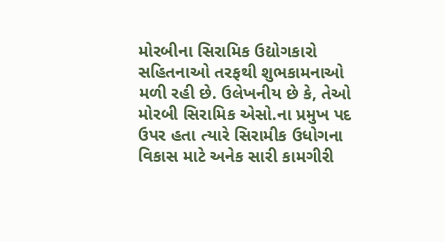મોરબીના સિરામિક ઉદ્યોગકારો સહિતનાઓ તરફથી શુભકામનાઓ મળી રહી છે. ઉલેખનીય છે કે, તેઓ મોરબી સિરામિક એસો.ના પ્રમુખ પદ ઉપર હતા ત્યારે સિરામીક ઉધોગના વિકાસ માટે અનેક સારી કામગીરી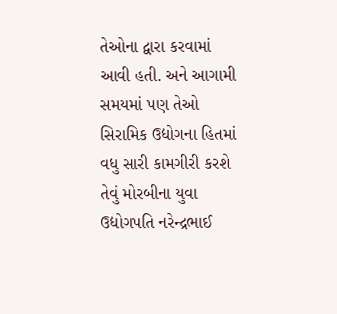તેઓના દ્વારા કરવામાં આવી હતી. અને આગામી સમયમાં પણ તેઓ સિરામિક ઉદ્યોગના હિતમાં વધુ સારી કામગીરી કરશે તેવું મોરબીના યુવા ઉદ્યોગપતિ નરેન્દ્રભાઈ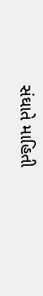સંઘાતે માહિતી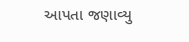આપતા જણાવ્યુ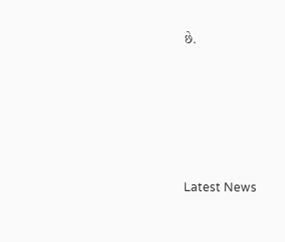છે.






Latest News